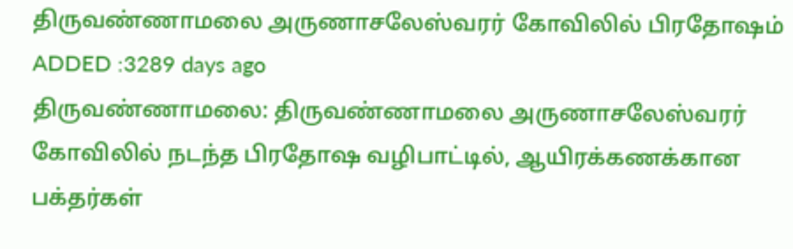திருவண்ணாமலை அருணாசலேஸ்வரர் கோவிலில் பிரதோஷம்
ADDED :3289 days ago
திருவண்ணாமலை: திருவண்ணாமலை அருணாசலேஸ்வரர் கோவிலில் நடந்த பிரதோஷ வழிபாட்டில், ஆயிரக்கணக்கான பக்தர்கள்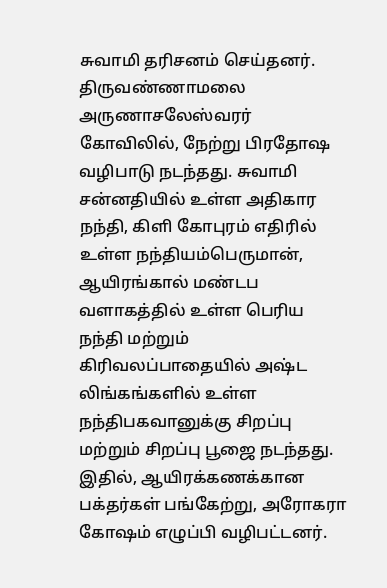சுவாமி தரிசனம் செய்தனர். திருவண்ணாமலை அருணாசலேஸ்வரர் கோவிலில், நேற்று பிரதோஷ வழிபாடு நடந்தது. சுவாமி சன்னதியில் உள்ள அதிகார நந்தி, கிளி கோபுரம் எதிரில் உள்ள நந்தியம்பெருமான், ஆயிரங்கால் மண்டப வளாகத்தில் உள்ள பெரிய நந்தி மற்றும் கிரிவலப்பாதையில் அஷ்ட லிங்கங்களில் உள்ள நந்திபகவானுக்கு சிறப்பு மற்றும் சிறப்பு பூஜை நடந்தது. இதில், ஆயிரக்கணக்கான பக்தர்கள் பங்கேற்று, அரோகரா கோஷம் எழுப்பி வழிபட்டனர்.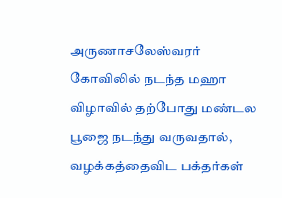அருணாசலேஸ்வரர் கோவிலில் நடந்த மஹா விழாவில் தற்போது மண்டல பூஜை நடந்து வருவதால், வழக்கத்தைவிட பக்தர்கள்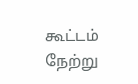கூட்டம் நேற்று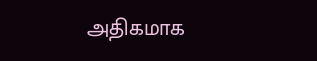அதிகமாக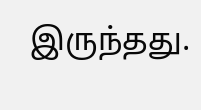இருந்தது.